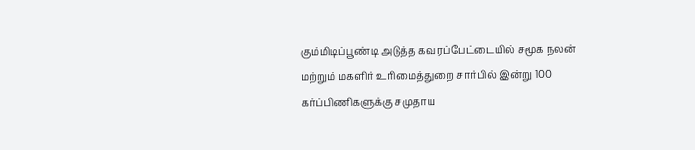கும்மிடிப்பூண்டி அடுத்த கவரப்பேட்டையில் சமூக நலன் மற்றும் மகளிர் உரிமைத்துறை சார்பில் இன்று 100 கர்ப்பிணிகளுக்கு சமுதாய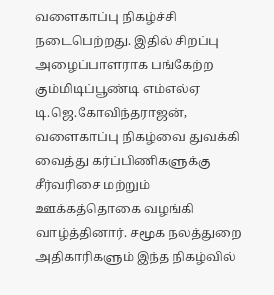வளைகாப்பு நிகழ்ச்சி நடைபெற்றது. இதில் சிறப்பு அழைப்பாளராக பங்கேற்ற கும்மிடிப்பூண்டி எம்எல்ஏ டி.ஜெ.கோவிந்தராஜன், வளைகாப்பு நிகழ்வை துவக்கி வைத்து கர்ப்பிணிகளுக்கு சீர்வரிசை மற்றும் ஊக்கத்தொகை வழங்கி வாழ்த்தினார். சமூக நலத்துறை அதிகாரிகளும் இந்த நிகழ்வில்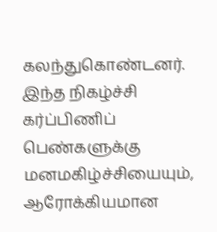கலந்துகொண்டனர். இந்த நிகழ்ச்சி கர்ப்பிணிப் பெண்களுக்கு மனமகிழ்ச்சியையும், ஆரோக்கியமான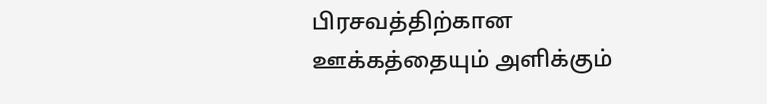பிரசவத்திற்கான ஊக்கத்தையும் அளிக்கும்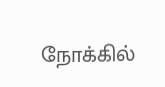நோக்கில்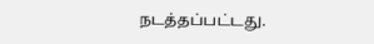நடத்தப்பட்டது.